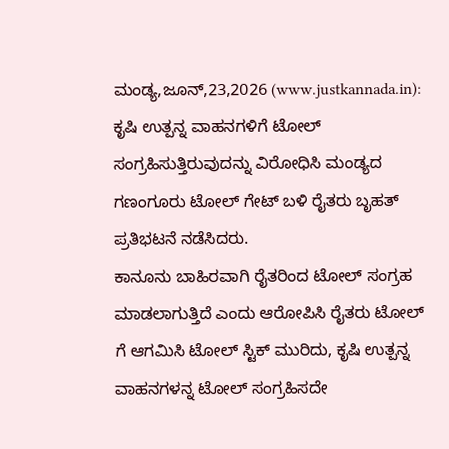ಮಂಡ್ಯ,ಜೂನ್,23,2026 (www.justkannada.in): ಕೃಷಿ ಉತ್ಪನ್ನ ವಾಹನಗಳಿಗೆ ಟೋಲ್ ಸಂಗ್ರಹಿಸುತ್ತಿರುವುದನ್ನು ವಿರೋಧಿಸಿ ಮಂಡ್ಯದ ಗಣಂಗೂರು ಟೋಲ್ ಗೇಟ್ ಬಳಿ ರೈತರು ಬೃಹತ್ ಪ್ರತಿಭಟನೆ ನಡೆಸಿದರು.
ಕಾನೂನು ಬಾಹಿರವಾಗಿ ರೈತರಿಂದ ಟೋಲ್ ಸಂಗ್ರಹ ಮಾಡಲಾಗುತ್ತಿದೆ ಎಂದು ಆರೋಪಿಸಿ ರೈತರು ಟೋಲ್ ಗೆ ಆಗಮಿಸಿ ಟೋಲ್ ಸ್ಟಿಕ್ ಮುರಿದು, ಕೃಷಿ ಉತ್ಪನ್ನ ವಾಹನಗಳನ್ನ ಟೋಲ್ ಸಂಗ್ರಹಿಸದೇ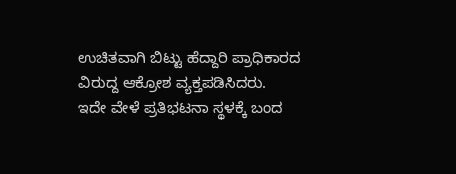ಉಚಿತವಾಗಿ ಬಿಟ್ಟು ಹೆದ್ದಾರಿ ಪ್ರಾಧಿಕಾರದ ವಿರುದ್ದ ಆಕ್ರೋಶ ವ್ಯಕ್ತಪಡಿಸಿದರು.
ಇದೇ ವೇಳೆ ಪ್ರತಿಭಟನಾ ಸ್ಥಳಕ್ಕೆ ಬಂದ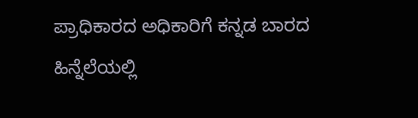ಪ್ರಾಧಿಕಾರದ ಅಧಿಕಾರಿಗೆ ಕನ್ನಡ ಬಾರದ ಹಿನ್ನೆಲೆಯಲ್ಲಿ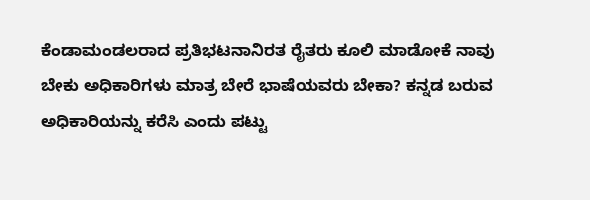ಕೆಂಡಾಮಂಡಲರಾದ ಪ್ರತಿಭಟನಾನಿರತ ರೈತರು ಕೂಲಿ ಮಾಡೋಕೆ ನಾವು ಬೇಕು ಅಧಿಕಾರಿಗಳು ಮಾತ್ರ ಬೇರೆ ಭಾಷೆಯವರು ಬೇಕಾ? ಕನ್ನಡ ಬರುವ ಅಧಿಕಾರಿಯನ್ನು ಕರೆಸಿ ಎಂದು ಪಟ್ಟು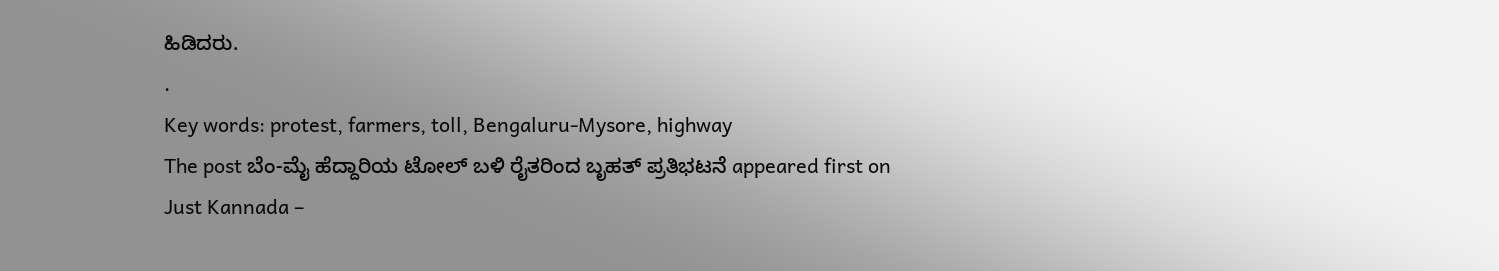ಹಿಡಿದರು.
.
Key words: protest, farmers, toll, Bengaluru-Mysore, highway
The post ಬೆಂ-ಮೈ ಹೆದ್ದಾರಿಯ ಟೋಲ್ ಬಳಿ ರೈತರಿಂದ ಬೃಹತ್ ಪ್ರತಿಭಟನೆ appeared first on Just Kannada –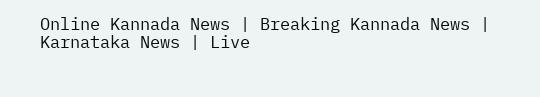Online Kannada News | Breaking Kannada News | Karnataka News | Live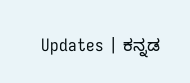Updates | ಕನ್ನಡ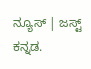ನ್ಯೂಸ್ | ಜಸ್ಟ್ ಕನ್ನಡ.